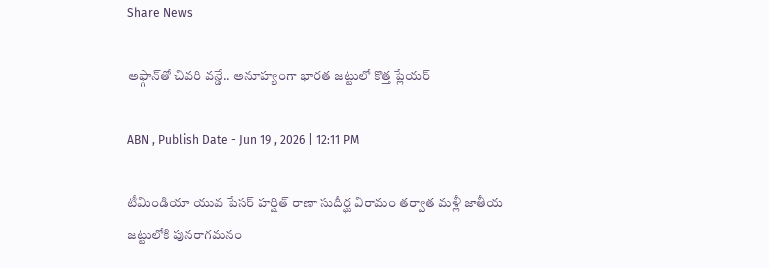Share News

అఫ్గాన్‌తో చివరి వన్డే.. అనూహ్యంగా భారత జట్టులో కొత్త ప్లేయర్

ABN , Publish Date - Jun 19 , 2026 | 12:11 PM

టీమిండియా యువ పేసర్ హర్షిత్ రాణా సుదీర్ఘ విరామం తర్వాత మళ్లీ జాతీయ జట్టులోకి పునరాగమనం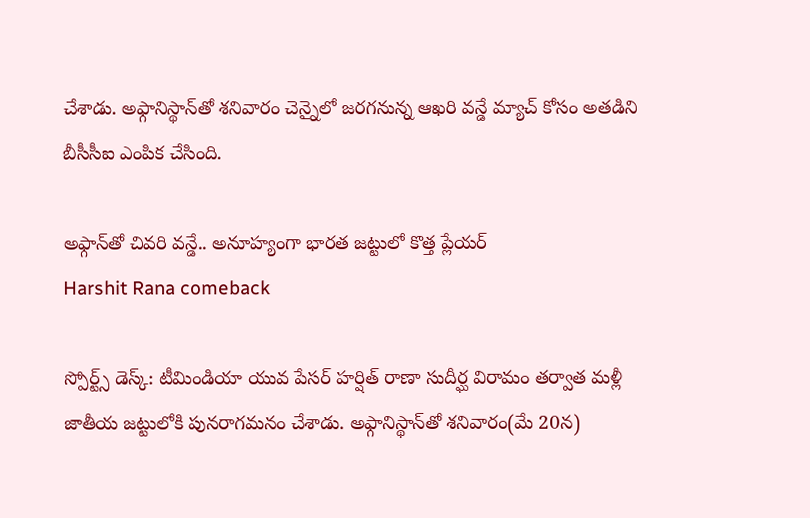చేశాడు. అఫ్గానిస్థాన్‌తో శనివారం చెన్నైలో జరగనున్న ఆఖరి వన్డే మ్యాచ్ కోసం అతడిని బీసీసీఐ ఎంపిక చేసింది.

అఫ్గాన్‌తో చివరి వన్డే.. అనూహ్యంగా భారత జట్టులో కొత్త ప్లేయర్
Harshit Rana comeback

స్పోర్ట్స్ డెస్క్: టీమిండియా యువ పేసర్ హర్షిత్ రాణా సుదీర్ఘ విరామం తర్వాత మళ్లీ జాతీయ జట్టులోకి పునరాగమనం చేశాడు. అఫ్గానిస్థాన్‌తో శనివారం(మే 20న)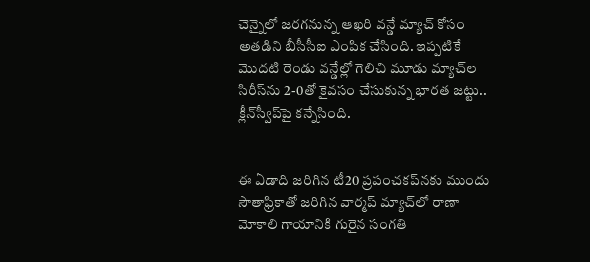చెన్నైలో జరగనున్న ఆఖరి వన్డే మ్యాచ్ కోసం అతడిని బీసీసీఐ ఎంపిక చేసింది. ఇప్పటికే మొదటి రెండు వన్డేల్లో గెలిచి మూడు మ్యాచ్‌ల సిరీస్‌ను 2-0తో కైవసం చేసుకున్న భారత జట్టు.. క్లీన్‌స్వీప్‌పై కన్నేసింది.


ఈ ఏడాది జరిగిన టీ20 ప్రపంచకప్‌నకు ముందు సౌతాఫ్రికాతో జరిగిన వార్మప్ మ్యాచ్‌లో రాణా మోకాలి గాయానికి గురైన సంగతి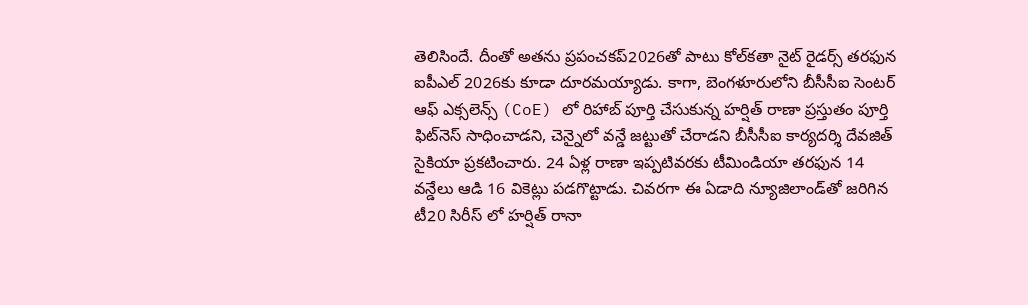తెలిసిందే. దీంతో అతను ప్రపంచకప్‌2026తో పాటు కోల్‌కతా నైట్ రైడర్స్ తరఫున ఐపీఎల్‌ 2026కు కూడా దూరమయ్యాడు. కాగా, బెంగళూరులోని బీసీసీఐ సెంటర్ ఆఫ్ ఎక్సలెన్స్ (CoE) లో రిహాబ్ పూర్తి చేసుకున్న హర్షిత్ రాణా ప్రస్తుతం పూర్తి ఫిట్‌నెస్ సాధించాడని, చెన్నైలో వన్డే జట్టుతో చేరాడని బీసీసీఐ కార్యదర్శి దేవజిత్ సైకియా ప్రకటించారు. 24 ఏళ్ల రాణా ఇప్పటివరకు టీమిండియా తరఫున 14 వన్డేలు ఆడి 16 వికెట్లు పడగొట్టాడు. చివరగా ఈ ఏడాది న్యూజిలాండ్‌తో జరిగిన టీ20 సిరీస్ లో హర్షిత్ రానా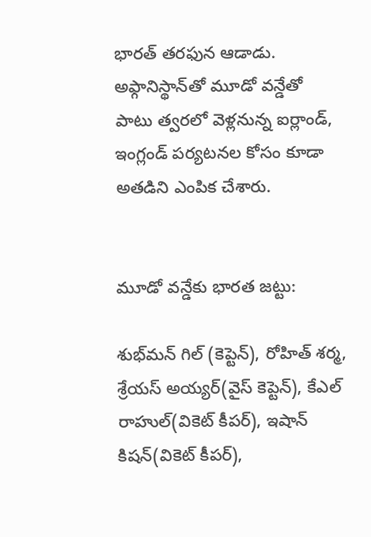భారత్ తరఫున ఆడాడు. అఫ్గానిస్థాన్‌తో మూడో వన్డేతో పాటు త్వరలో వెళ్లనున్న ఐర్లాండ్, ఇంగ్లండ్ పర్యటనల కోసం కూడా అతడిని ఎంపిక చేశారు.


మూడో వన్డేకు భారత జట్టు:

శుభ్‌మన్ గిల్ (కెప్టెన్), రోహిత్ శర్మ, శ్రేయస్ అయ్యర్(వైస్ కెప్టెన్), కేఎల్ రాహుల్(వికెట్ కీపర్), ఇషాన్ కిషన్(వికెట్ కీపర్),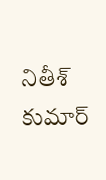నితీశ్ కుమార్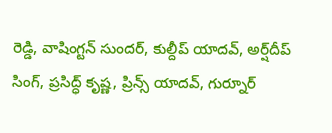రెడ్డి, వాషింగ్టన్ సుందర్, కుల్దీప్ యాదవ్, అర్ష్‌దీప్ సింగ్, ప్రసిద్ధ్ కృష్ణ, ప్రిన్స్ యాదవ్, గుర్నూర్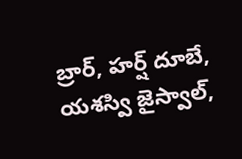బ్రార్, హర్ష్ దూబే, యశస్వి జైస్వాల్,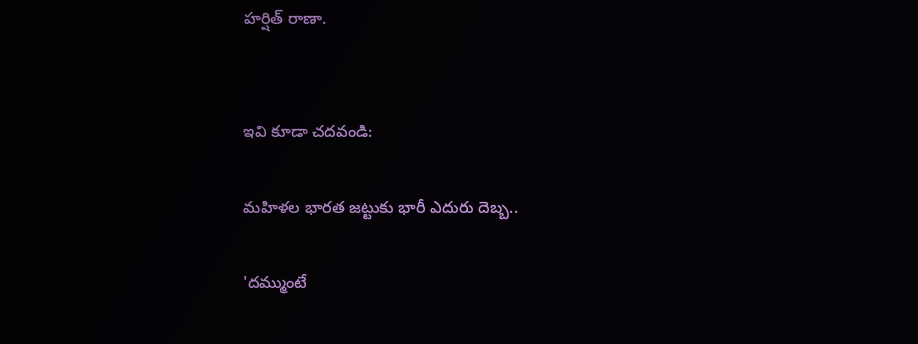హర్షిత్ రాణా.


ఇవి కూడా చదవండి:

మహిళల భారత జట్టుకు భారీ ఎదురు దెబ్బ..

'దమ్ముంటే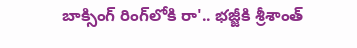బాక్సింగ్ రింగ్‌లోకి రా'.. భజ్జీకి శ్రీశాంత్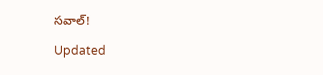సవాల్!

Updated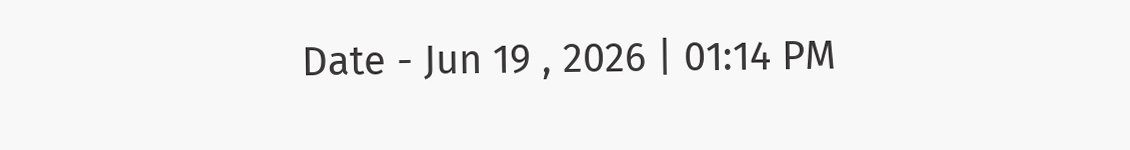Date - Jun 19 , 2026 | 01:14 PM